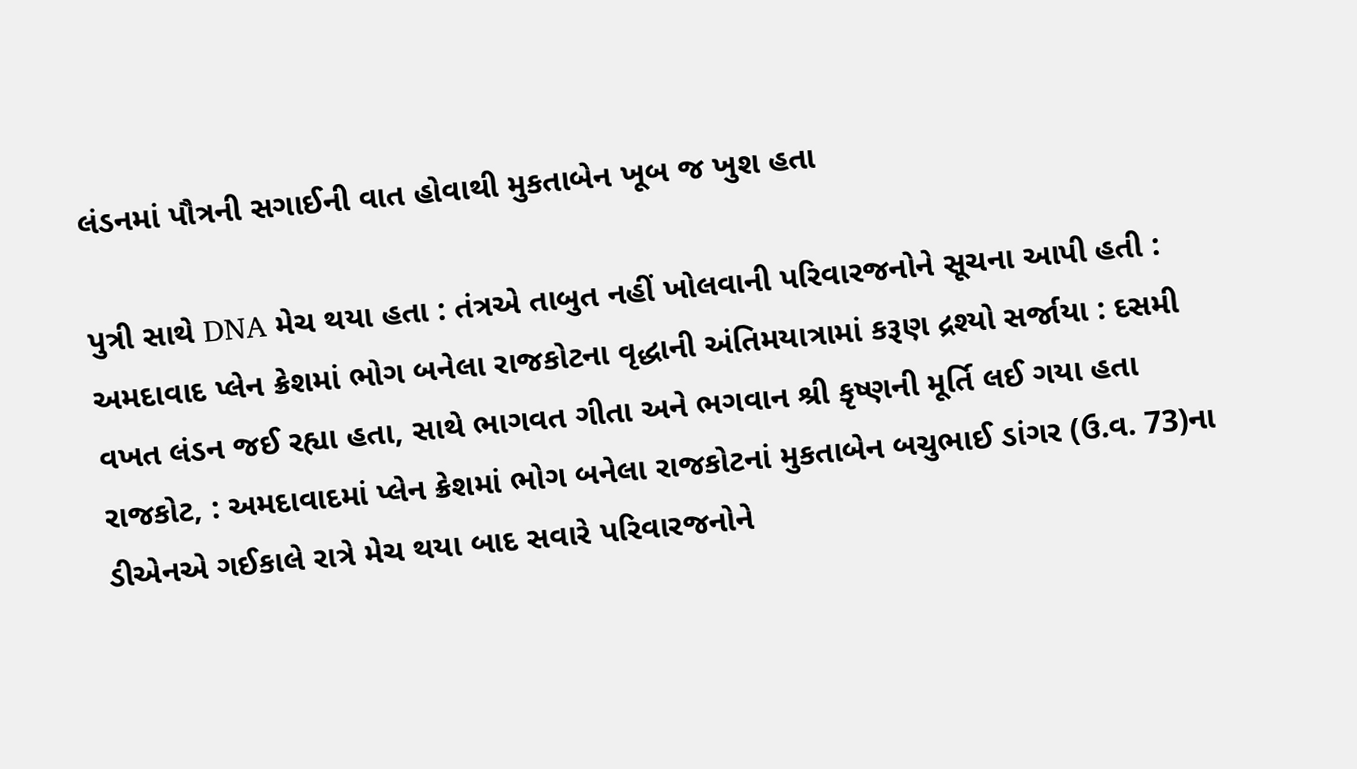લંડનમાં પૌત્રની સગાઈની વાત હોવાથી મુકતાબેન ખૂબ જ ખુશ હતા

પુત્રી સાથે DNA મેચ થયા હતા : તંત્રએ તાબુત નહીં ખોલવાની પરિવારજનોને સૂચના આપી હતી : અમદાવાદ પ્લેન ક્રેશમાં ભોગ બનેલા રાજકોટના વૃદ્ધાની અંતિમયાત્રામાં કરૂણ દ્રશ્યો સર્જાયા : દસમી વખત લંડન જઈ રહ્યા હતા, સાથે ભાગવત ગીતા અને ભગવાન શ્રી કૃષ્ણની મૂર્તિ લઈ ગયા હતા
રાજકોટ, : અમદાવાદમાં પ્લેન ક્રેશમાં ભોગ બનેલા રાજકોટનાં મુકતાબેન બચુભાઈ ડાંગર (ઉ.વ. 73)ના ડીએનએ ગઈકાલે રાત્રે મેચ થયા બાદ સવારે પરિવારજનોને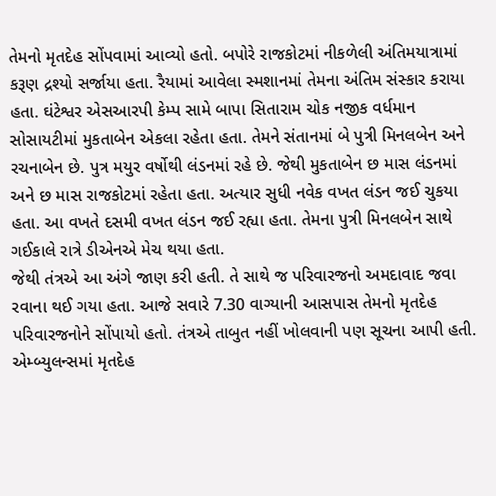તેમનો મૃતદેહ સોંપવામાં આવ્યો હતો. બપોરે રાજકોટમાં નીકળેલી અંતિમયાત્રામાં કરૂણ દ્રશ્યો સર્જાયા હતા. રૈયામાં આવેલા સ્મશાનમાં તેમના અંતિમ સંસ્કાર કરાયા હતા. ઘંટેશ્વર એસઆરપી કેમ્પ સામે બાપા સિતારામ ચોક નજીક વર્ધમાન સોસાયટીમાં મુકતાબેન એકલા રહેતા હતા. તેમને સંતાનમાં બે પુત્રી મિનલબેન અને રચનાબેન છે. પુત્ર મયુર વર્ષોથી લંડનમાં રહે છે. જેથી મુકતાબેન છ માસ લંડનમાં અને છ માસ રાજકોટમાં રહેતા હતા. અત્યાર સુધી નવેક વખત લંડન જઈ ચુકયા હતા. આ વખતે દસમી વખત લંડન જઈ રહ્યા હતા. તેમના પુત્રી મિનલબેન સાથે ગઈકાલે રાત્રે ડીએનએ મેચ થયા હતા.
જેથી તંત્રએ આ અંગે જાણ કરી હતી. તે સાથે જ પરિવારજનો અમદાવાદ જવા રવાના થઈ ગયા હતા. આજે સવારે 7.30 વાગ્યાની આસપાસ તેમનો મૃતદેહ પરિવારજનોને સોંપાયો હતો. તંત્રએ તાબુત નહીં ખોલવાની પણ સૂચના આપી હતી. એમ્બ્યુલન્સમાં મૃતદેહ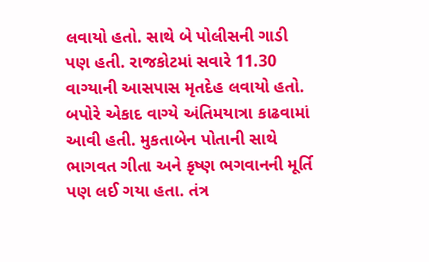લવાયો હતો. સાથે બે પોલીસની ગાડી પણ હતી. રાજકોટમાં સવારે 11.30 વાગ્યાની આસપાસ મૃતદેહ લવાયો હતો. બપોરે એકાદ વાગ્યે અંતિમયાત્રા કાઢવામાં આવી હતી. મુકતાબેન પોતાની સાથે ભાગવત ગીતા અને કૃષ્ણ ભગવાનની મૂર્તિ પણ લઈ ગયા હતા. તંત્ર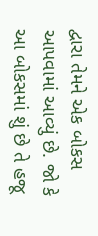દ્વારા તેમને એક બોકસ આપવામાં આવ્યું છે. જો કે આ બોકસમાં શું છે તે હજૂ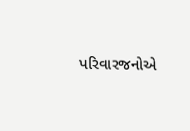પરિવારજનોએ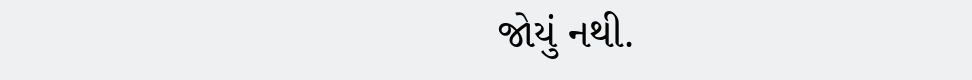જોયું નથી.